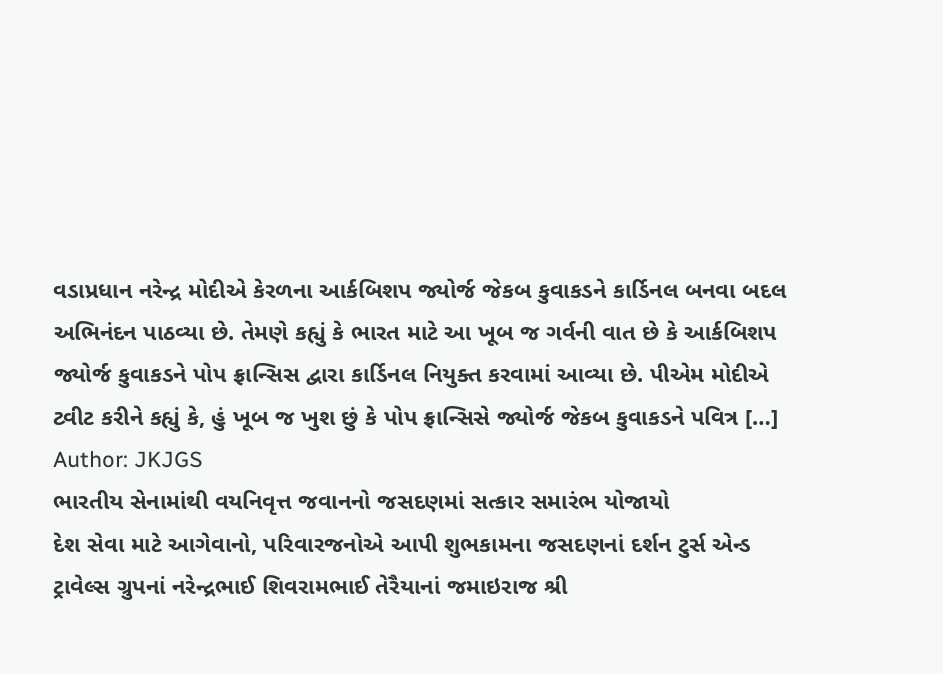વડાપ્રધાન નરેન્દ્ર મોદીએ કેરળના આર્કબિશપ જ્યોર્જ જેકબ કુવાકડને કાર્ડિનલ બનવા બદલ અભિનંદન પાઠવ્યા છે. તેમણે કહ્યું કે ભારત માટે આ ખૂબ જ ગર્વની વાત છે કે આર્કબિશપ જ્યોર્જ કુવાકડને પોપ ફ્રાન્સિસ દ્વારા કાર્ડિનલ નિયુક્ત કરવામાં આવ્યા છે. પીએમ મોદીએ ટ્વીટ કરીને કહ્યું કે, હું ખૂબ જ ખુશ છું કે પોપ ફ્રાન્સિસે જ્યોર્જ જેકબ કુવાકડને પવિત્ર […]
Author: JKJGS
ભારતીય સેનામાંથી વયનિવૃત્ત જવાનનો જસદણમાં સત્કાર સમારંભ યોજાયો
દેશ સેવા માટે આગેવાનો, પરિવારજનોએ આપી શુભકામના જસદણનાં દર્શન ટુર્સ એન્ડ ટ્રાવેલ્સ ગ્રુપનાં નરેન્દ્રભાઈ શિવરામભાઈ તેરૈયાનાં જમાઇરાજ શ્રી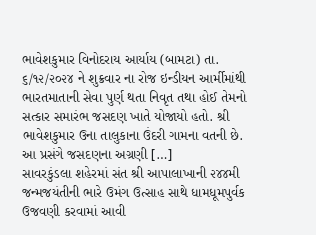ભાવેશકુમાર વિનોદરાય આર્યાય (બામટા) તા. ૬/૧૨/૨૦૨૪ ને શુક્રવાર ના રોજ ઇન્ડીયન આર્મીમાંથી ભારતમાતાની સેવા પુર્ણ થતા નિવૃત તથા હોઈ તેમનો સત્કાર સમારંભ જસદણ ખાતે યોજાયો હતો. શ્રી ભાવેશકુમાર ઉના તાલુકાના ઉંદરી ગામના વતની છે. આ પ્રસંગે જસદણના અગ્રણી […]
સાવરકુંડલા શહેરમાં સંત શ્રી આપાલાખાની ૨૪૪મી જન્મજયંતીની ભારે ઉમંગ ઉત્સાહ સાથે ધામધૂમપુર્વક ઉજવણી કરવામાં આવી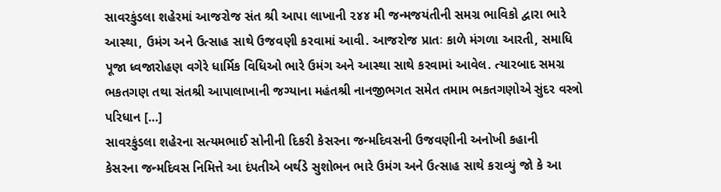સાવરકુંડલા શહેરમાં આજરોજ સંત શ્રી આપા લાખાની ૨૪૪ મી જન્મજયંતીની સમગ્ર ભાવિકો દ્વારા ભારે આસ્થા, ઉમંગ અને ઉત્સાહ સાથે ઉજવણી કરવામાં આવી. આજરોજ પ્રાતઃ કાળે મંગળા આરતી, સમાધિ પૂજા ધ્વજારોહણ વગેરે ધાર્મિક વિધિઓ ભારે ઉમંગ અને આસ્થા સાથે કરવામાં આવેલ. ત્યારબાદ સમગ્ર ભકતગણ તથા સંતશ્રી આપાલાખાની જગ્યાના મહંતશ્રી નાનજીભગત સમેત તમામ ભકતગણોએ સુંદર વસ્ત્રો પરિધાન […]
સાવરકુંડલા શહેરના સત્યમભાઈ સોનીની દિકરી કેસરના જન્મદિવસની ઉજવણીની અનોખી કહાની
કેસરના જન્મદિવસ નિમિત્તે આ દંપતીએ બર્થડે સુશોભન ભારે ઉમંગ અને ઉત્સાહ સાથે કરાવ્યું જો કે આ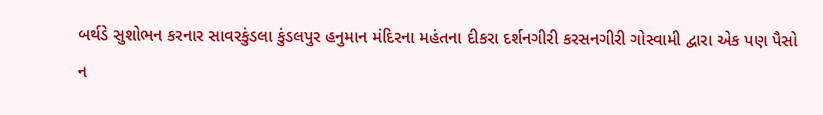બર્થડે સુશોભન કરનાર સાવરકુંડલા કુંડલપુર હનુમાન મંદિરના મહંતના દીકરા દર્શનગીરી કરસનગીરી ગોસ્વામી દ્વારા એક પણ પૈસો ન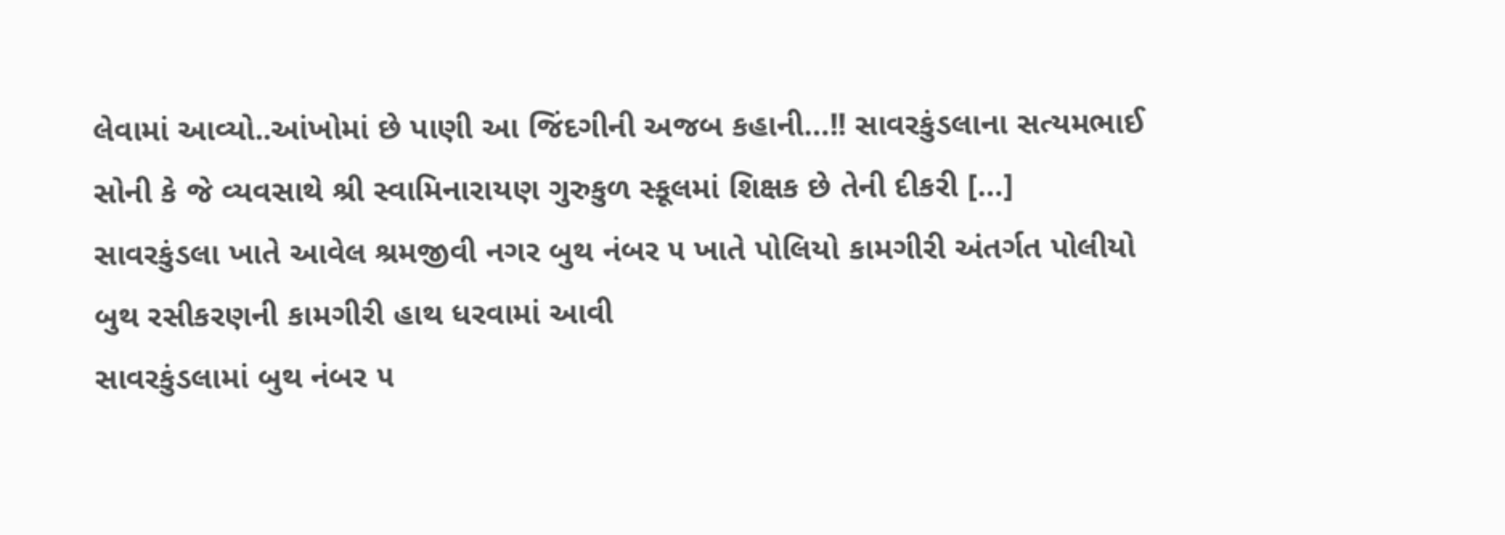લેવામાં આવ્યો..આંખોમાં છે પાણી આ જિંદગીની અજબ કહાની…!! સાવરકુંડલાના સત્યમભાઈ સોની કે જે વ્યવસાથે શ્રી સ્વામિનારાયણ ગુરુકુળ સ્કૂલમાં શિક્ષક છે તેની દીકરી […]
સાવરકુંડલા ખાતે આવેલ શ્રમજીવી નગર બુથ નંબર ૫ ખાતે પોલિયો કામગીરી અંતર્ગત પોલીયો બુથ રસીકરણની કામગીરી હાથ ધરવામાં આવી
સાવરકુંડલામાં બુથ નંબર ૫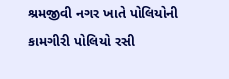શ્રમજીવી નગર ખાતે પોલિયોની કામગીરી પોલિયો રસી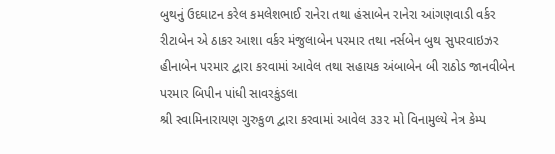બુથનું ઉદઘાટન કરેલ કમલેશભાઈ રાનેરા તથા હંસાબેન રાનેરા આંગણવાડી વર્કર રીટાબેન એ ઠાકર આશા વર્કર મંજુલાબેન પરમાર તથા નર્સબેન બુથ સુપરવાઇઝર હીનાબેન પરમાર દ્વારા કરવામાં આવેલ તથા સહાયક અંબાબેન બી રાઠોડ જાનવીબેન પરમાર બિપીન પાંધી સાવરકુંડલા
શ્રી સ્વામિનારાયણ ગુરુકુળ દ્વારા કરવામાં આવેલ ૩૩૨ મો વિનામુલ્યે નેત્ર કેમ્પ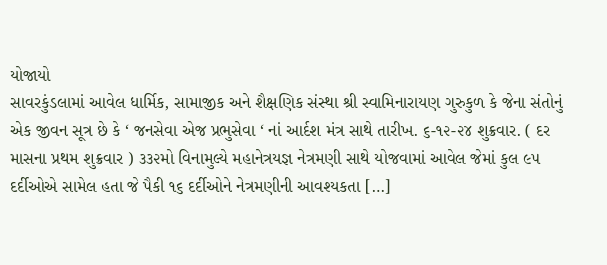યોજાયો
સાવરકુંડલામાં આવેલ ધાર્મિક, સામાજીક અને શૈક્ષણિક સંસ્થા શ્રી સ્વામિનારાયણ ગુરુકુળ કે જેના સંતોનું એક જીવન સૂત્ર છે કે ‘ જનસેવા એજ પ્રભુસેવા ‘ નાં આર્દશ મંત્ર સાથે તારીખ. ૬-૧૨-૨૪ શુક્રવાર. ( દર માસના પ્રથમ શુક્રવાર ) ૩૩૨મો વિનામુલ્યે મહાનેત્રયજ્ઞ નેત્રમણી સાથે યોજવામાં આવેલ જેમાં કુલ ૯૫ દર્દીઓએ સામેલ હતા જે પૈકી ૧૬ દર્દીઓને નેત્રમણીની આવશ્યકતા […]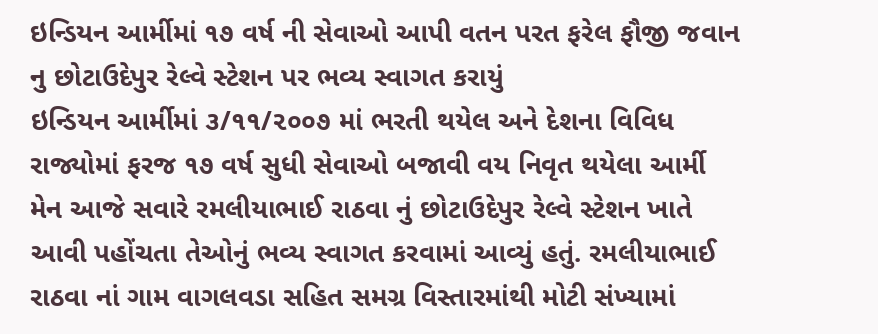ઇન્ડિયન આર્મીમાં ૧૭ વર્ષ ની સેવાઓ આપી વતન પરત ફરેલ ફૌજી જવાન નુ છોટાઉદેપુર રેલ્વે સ્ટેશન પર ભવ્ય સ્વાગત કરાયું
ઇન્ડિયન આર્મીમાં ૩/૧૧/૨૦૦૭ માં ભરતી થયેલ અને દેશના વિવિધ રાજ્યોમાં ફરજ ૧૭ વર્ષ સુધી સેવાઓ બજાવી વય નિવૃત થયેલા આર્મી મેન આજે સવારે રમલીયાભાઈ રાઠવા નું છોટાઉદેપુર રેલ્વે સ્ટેશન ખાતે આવી પહોંચતા તેઓનું ભવ્ય સ્વાગત કરવામાં આવ્યું હતું. રમલીયાભાઈ રાઠવા નાં ગામ વાગલવડા સહિત સમગ્ર વિસ્તારમાંથી મોટી સંખ્યામાં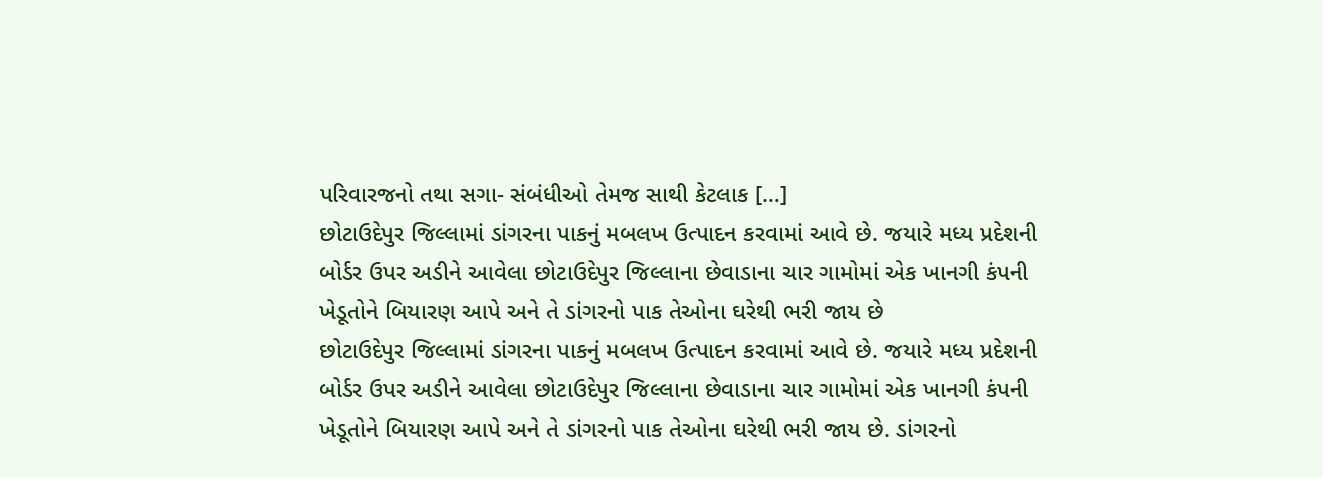પરિવારજનો તથા સગા- સંબંધીઓ તેમજ સાથી કેટલાક […]
છોટાઉદેપુર જિલ્લામાં ડાંગરના પાકનું મબલખ ઉત્પાદન કરવામાં આવે છે. જયારે મધ્ય પ્રદેશની બોર્ડર ઉપર અડીને આવેલા છોટાઉદેપુર જિલ્લાના છેવાડાના ચાર ગામોમાં એક ખાનગી કંપની ખેડૂતોને બિયારણ આપે અને તે ડાંગરનો પાક તેઓના ઘરેથી ભરી જાય છે
છોટાઉદેપુર જિલ્લામાં ડાંગરના પાકનું મબલખ ઉત્પાદન કરવામાં આવે છે. જયારે મધ્ય પ્રદેશની બોર્ડર ઉપર અડીને આવેલા છોટાઉદેપુર જિલ્લાના છેવાડાના ચાર ગામોમાં એક ખાનગી કંપની ખેડૂતોને બિયારણ આપે અને તે ડાંગરનો પાક તેઓના ઘરેથી ભરી જાય છે. ડાંગરનો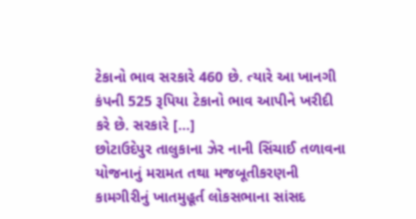ટેકાનો ભાવ સરકારે 460 છે. ત્યારે આ ખાનગી કંપની 525 રૂપિયા ટેકાનો ભાવ આપીને ખરીદી કરે છે. સરકારે […]
છોટાઉદેપુર તાલુકાના ઝેર નાની સિંચાઈ તળાવના યોજનાનું મરામત તથા મજબૂતીકરણની કામગીરીનું ખાતમુહૂર્ત લોકસભાના સાંસદ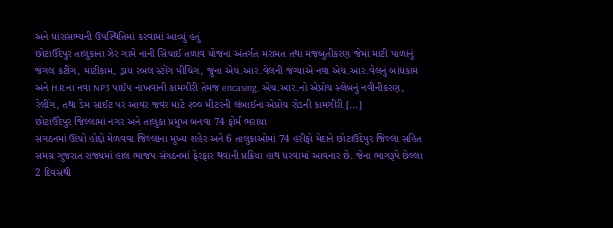અને ધારાસભ્યની ઉપસ્થિતિમાં કરવામાં આવ્યું હતું
છોટાઉદેપુર તાલુકાના ઝેર ગામે નાની સિંચાઈ તળાવ યોજના અંતર્ગત મરામત તથા મજબુતીકરણ જેમાં માટી પાળાનું જંગલ કટીંગ, માટીકામ, ડ્રાય રબલ સ્ટોંગ પીચિંગ, જુના એચ.આર.વેલની જગ્યાએ નવા એચ.આર.વેલનું બાંધકામ અને H.R.ના નવા NP3 પાઈપ નાખવાની કામગીરી તેમજ encasing, એચ.આર.નો એપ્રોચ સ્લેબનું નવીનીકરણ, રેલીંગ, તથા ડેમ સાઈટ પર આવર જવર માટે ૨૦૦ મીટરની લંબાઈના એપ્રોચ રોડની કામગીરી […]
છોટાઉદેપુર જિલ્લામાં નગર અને તાલુકા પ્રમુખ બનવા 74 ફોર્મ ભરાયા
સંગઠનમાં ઊંચો હોદ્દો મેળવવા જિલ્લાના મુખ્ય શહેર અને 6 તાલુકાઓમાં 74 હરીફો મેદાને છોટાઉદેપુર જિલ્લા સહિત સમગ્ર ગુજરાત રાજ્યમાં હાલ ભાજપ સંગઠનમાં ફેરફાર થવાની પ્રક્રિયા હાથ ધરવામાં આવનાર છે. જેના ભાગરૂપે છેલ્લા 2 દિવસથી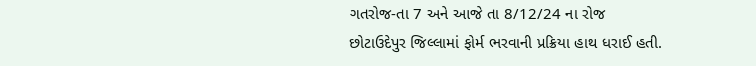ગતરોજ-તા 7 અને આજે તા 8/12/24 ના રોજ છોટાઉદેપુર જિલ્લામાં ફોર્મ ભરવાની પ્રક્રિયા હાથ ધરાઈ હતી.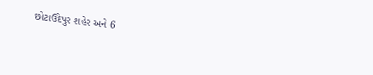છોટાઉદેપુર શહેર અને 6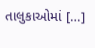તાલુકાઓમાં […]